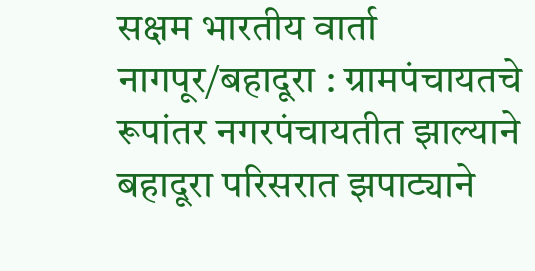सक्षम भारतीय वार्ता
नागपूर/बहादूरा : ग्रामपंचायतचे रूपांतर नगरपंचायतीत झाल्याने बहादूरा परिसरात झपाट्याने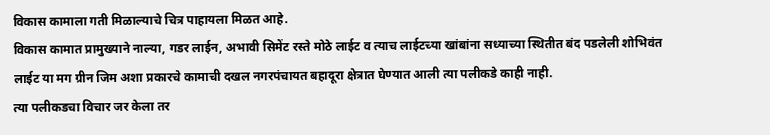विकास कामाला गती मिळाल्याचे चित्र पाहायला मिळत आहे.
विकास कामात प्रामुख्याने नाल्या, गडर लाईन, अभावी सिमेंट रस्ते मोठे लाईट व त्याच लाईटच्या खांबांना सध्याच्या स्थितीत बंद पडलेली शोभिवंत लाईट या मग ग्रीन जिम अशा प्रकारचे कामाची दखल नगरपंचायत बहादूरा क्षेत्रात घेण्यात आली त्या पलीकडे काही नाही.
त्या पलीकडचा विचार जर केला तर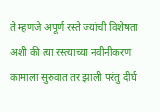ते म्हणजे अपूर्ण रस्ते ज्यांची विशेषता अशी की त्या रस्त्याच्या नवीनीकरण कामाला सुरुवात तर झाली परंतु दीर्घ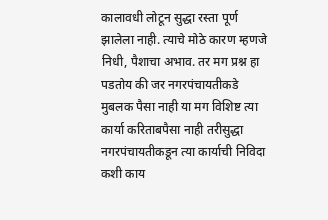कालावधी लोटून सुद्धा रस्ता पूर्ण झालेला नाही. त्याचे मोठे कारण म्हणजे निधी, पैशाचा अभाव. तर मग प्रश्न हा पडतोय की जर नगरपंचायतीकडे मुबलक पैसा नाही या मग विशिष्ट त्या कार्या करिताबपैसा नाही तरीसुद्धा नगरपंचायतीकडून त्या कार्याची निविदा कशी काय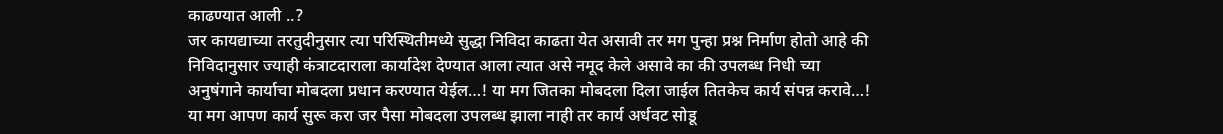काढण्यात आली ..?
जर कायद्याच्या तरतुदीनुसार त्या परिस्थितीमध्ये सुद्धा निविदा काढता येत असावी तर मग पुन्हा प्रश्न निर्माण होतो आहे की निविदानुसार ज्याही कंत्राटदाराला कार्यादेश देण्यात आला त्यात असे नमूद केले असावे का की उपलब्ध निधी च्या अनुषंगाने कार्याचा मोबदला प्रधान करण्यात येईल…! या मग जितका मोबदला दिला जाईल तितकेच कार्य संपन्न करावे…! या मग आपण कार्य सुरू करा जर पैसा मोबदला उपलब्ध झाला नाही तर कार्य अर्धवट सोडू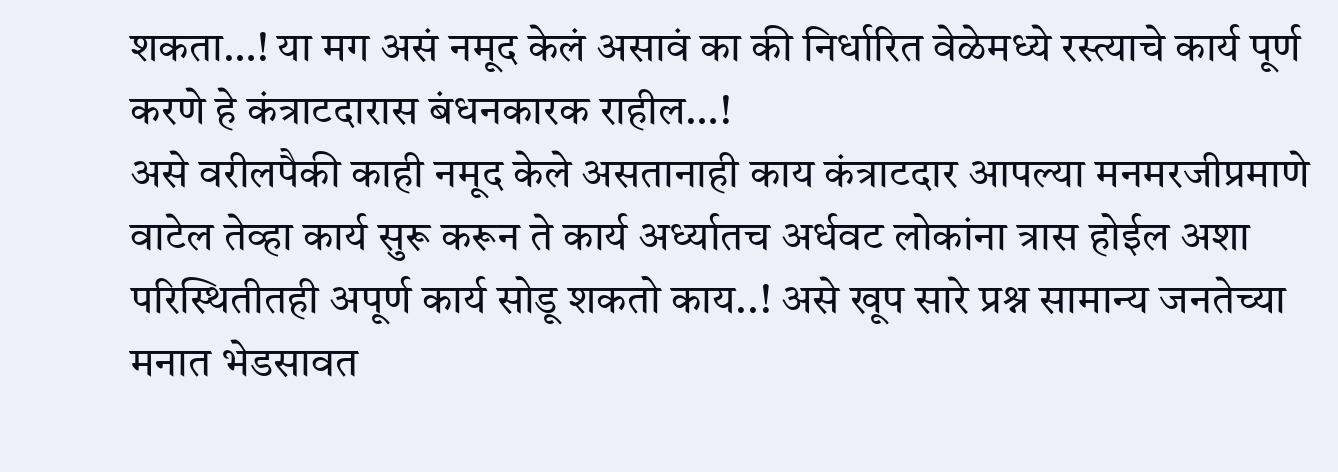शकता…! या मग असं नमूद केलं असावं का की निर्धारित वेळेमध्ये रस्त्याचे कार्य पूर्ण करणे हे कंत्राटदारास बंधनकारक राहील…!
असे वरीलपैकी काही नमूद केले असतानाही काय कंत्राटदार आपल्या मनमरजीप्रमाणे वाटेल तेव्हा कार्य सुरू करून ते कार्य अर्ध्यातच अर्धवट लोकांना त्रास होईल अशा परिस्थितीतही अपूर्ण कार्य सोडू शकतो काय..! असे खूप सारे प्रश्न सामान्य जनतेच्या मनात भेडसावत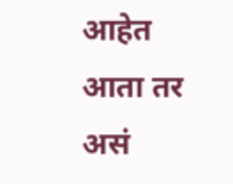आहेत आता तर असं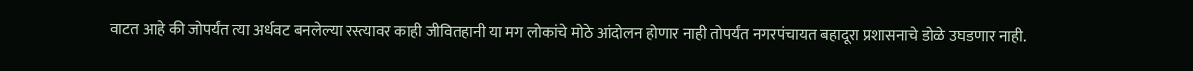वाटत आहे की जोपर्यंत त्या अर्धवट बनलेल्या रस्त्यावर काही जीवितहानी या मग लोकांचे मोठे आंदोलन होणार नाही तोपर्यंत नगरपंचायत बहादूरा प्रशासनाचे डोळे उघडणार नाही.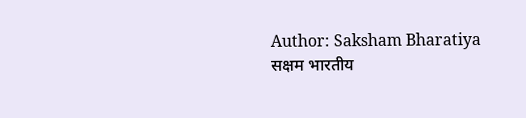Author: Saksham Bharatiya
सक्षम भारतीय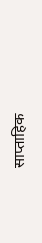साप्ताहिक